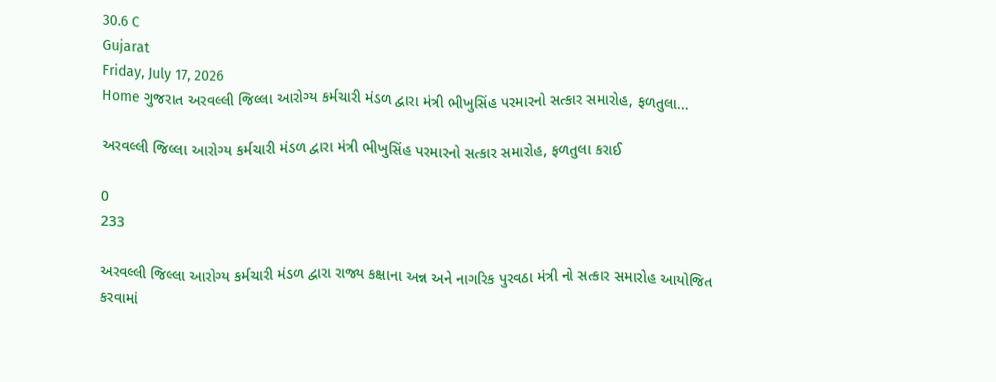30.6 C
Gujarat
Friday, July 17, 2026
Home ગુજરાત અરવલ્લી જિલ્લા આરોગ્ય કર્મચારી મંડળ દ્વારા મંત્રી ભીખુસિંહ પરમારનો સત્કાર સમારોહ, ફળતુલા...

અરવલ્લી જિલ્લા આરોગ્ય કર્મચારી મંડળ દ્વારા મંત્રી ભીખુસિંહ પરમારનો સત્કાર સમારોહ, ફળતુલા કરાઈ

0
233

અરવલ્લી જિલ્લા આરોગ્ય કર્મચારી મંડળ દ્વારા રાજ્ય કક્ષાના અન્ન અને નાગરિક પુરવઠા મંત્રી નો સત્કાર સમારોહ આયોજિત કરવામાં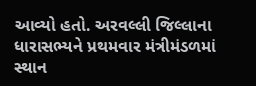આવ્યો હતો. અરવલ્લી જિલ્લાના ધારાસભ્યને પ્રથમવાર મંત્રીમંડળમાં સ્થાન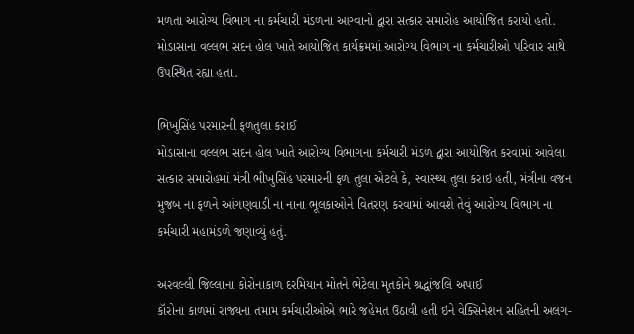મળતા આરોગ્ય વિભાગ ના કર્મચારી મંડળના આગ્વાનો દ્વારા સત્કાર સમારોહ આયોજિત કરાયો હતો. મોડાસાના વલ્લભ સદન હોલ ખાતે આયોજિત કાર્યક્રમમાં આરોગ્ય વિભાગ ના કર્મચારીઓ પરિવાર સાથે ઉપસ્થિત રહ્યા હતા.

ભિખુસિંહ પરમારની ફળતુલા કરાઈ
મોડાસાના વલ્લભ સદન હોલ ખાતે આરોગ્ય વિભાગના કર્મચારી મંડળ દ્વારા આયોજિત કરવામાં આવેલા સત્કાર સમારોહમાં મંત્રી ભીખુસિંહ પરમારની ફળ તુલા એટલે કે, સ્વાસ્થ્ય તુલા કરાઇ હતી, મંત્રીના વજન મુજબ ના ફળને આંગણવાડી ના નાના ભૂલકાઓને વિતરણ કરવામાં આવશે તેવું આરોગ્ય વિભાગ ના કર્મચારી મહામંડળે જણાવ્યું હતું.

અરવલ્લી જિલ્લાના કોરોનાકાળ દરમિયાન મોતને ભેટેલા મૃતકોને શ્રદ્ધાંજલિ અપાઈ
કૉરોના કાળમાં રાજ્યના તમામ કર્મચારીઓએ ભારે જહેમત ઉઠાવી હતી ઇને વેક્સિનેશન સહિતની અલગ-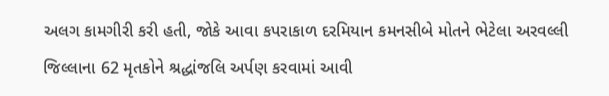અલગ કામગીરી કરી હતી, જોકે આવા કપરાકાળ દરમિયાન કમનસીબે મોતને ભેટેલા અરવલ્લી જિલ્લાના 62 મૃતકોને શ્રદ્ધાંજલિ અર્પણ કરવામાં આવી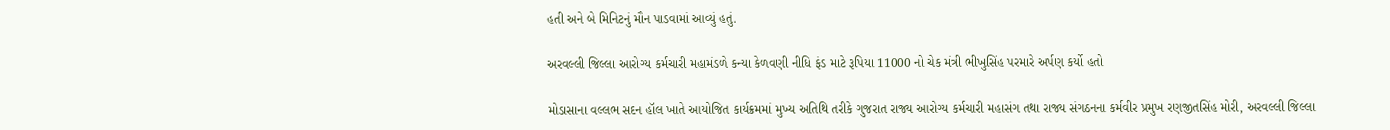હતી અને બે મિનિટનું મૌન પાડવામાં આવ્યું હતું.

અરવલ્લી જિલ્લા આરોગ્ય કર્મચારી મહામંડળે કન્યા કેળવણી નીધિ ફંડ માટે રૂપિયા 11000 નો ચેક મંત્રી ભીખુસિંહ પરમારે અર્પણ કર્યો હતો

મોડાસાના વલ્લભ સદન હૉલ ખાતે આયોજિત કાર્યક્રમમાં મુખ્ય અતિથિ તરીકે ગુજરાત રાજ્ય આરોગ્ય કર્મચારી મહાસંગ તથા રાજ્ય સંગઠનના કર્મવીર પ્રમુખ રણજીતસિંહ મોરી, અરવલ્લી જિલ્લા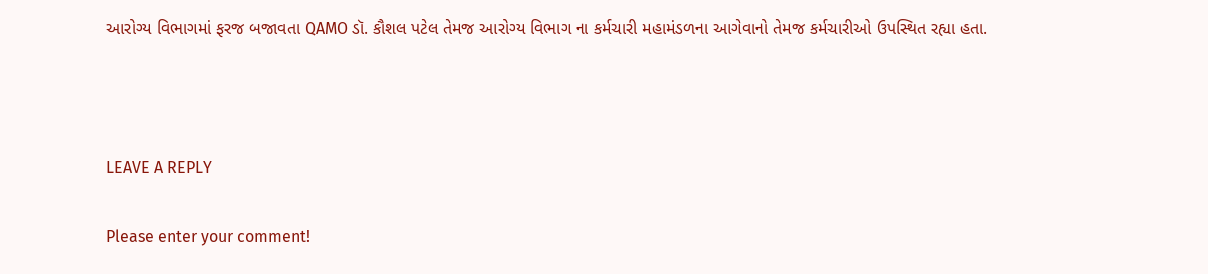આરોગ્ય વિભાગમાં ફરજ બજાવતા QAMO ડૉ. કૌશલ પટેલ તેમજ આરોગ્ય વિભાગ ના કર્મચારી મહામંડળના આગેવાનો તેમજ કર્મચારીઓ ઉપસ્થિત રહ્યા હતા.



LEAVE A REPLY

Please enter your comment!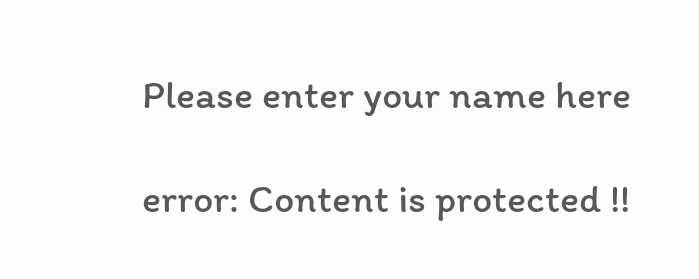Please enter your name here

error: Content is protected !!